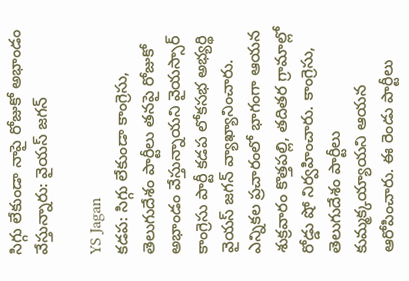సిగ్గు లేకుండా నాపై రోజుకో అభాండం వేస్తున్నారు: వైయస్ జగన్

YS Jagan
కడప: సిగ్గు లేకుండా కాంగ్రెసు, తెలుగుదేశం పార్టీలు తనపై రోజుకో అభాండం వేస్తున్నాయని వైయస్సార్ కాంగ్రెసు పార్టీ కడప లోకసభ అభ్యర్థి వైయస్ జగన్ వ్యాఖ్యానించారు. ఎన్నికల ప్రచారంలో భాగంగా ఆయన శుక్రవారం కొత్తపల్లి, తదితర గ్రామాల్లో రోడ్డు షో నిర్వహించారు. కాంగ్రెసు, తెలుగుదేశం పార్టీలు కుమ్మక్కయ్యాయని ఆయన ఆరోపించారు. ఈ రెండు పార్టీలు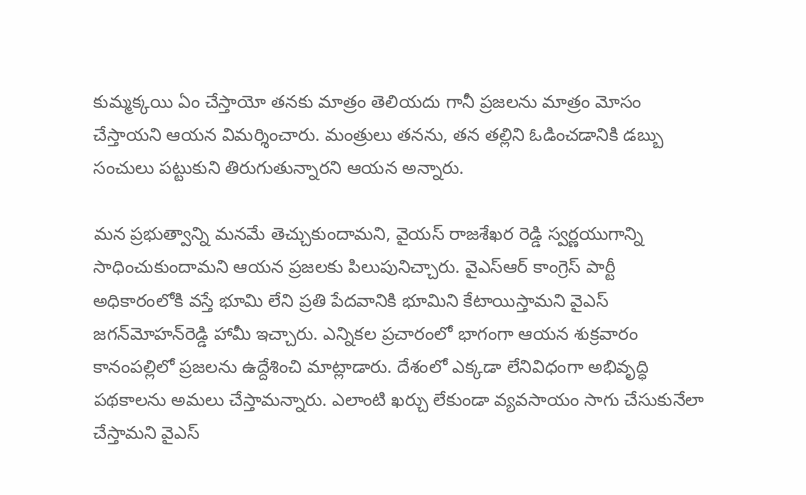కుమ్మక్కయి ఏం చేస్తాయో తనకు మాత్రం తెలియదు గానీ ప్రజలను మాత్రం మోసం చేస్తాయని ఆయన విమర్శించారు. మంత్రులు తనను, తన తల్లిని ఓడించడానికి డబ్బు సంచులు పట్టుకుని తిరుగుతున్నారని ఆయన అన్నారు.

మన ప్రభుత్వాన్ని మనమే తెచ్చుకుందామని, వైయస్ రాజశేఖర రెడ్డి స్వర్ణయుగాన్ని సాధించుకుందామని ఆయన ప్రజలకు పిలుపునిచ్చారు. వైఎస్‌ఆర్ కాంగ్రెస్ పార్టీ అధికారంలోకి వస్తే భూమి లేని ప్రతి పేదవానికి భూమిని కేటాయిస్తామని వైఎస్ జగన్‌మోహన్‌రెడ్డి హామీ ఇచ్చారు. ఎన్నికల ప్రచారంలో భాగంగా ఆయన శుక్రవారం కానంపల్లిలో ప్రజలను ఉద్దేశించి మాట్లాడారు. దేశంలో ఎక్కడా లేనివిధంగా అభివృద్ధి పథకాలను అమలు చేస్తామన్నారు. ఎలాంటి ఖర్చు లేకుండా వ్యవసాయం సాగు చేసుకునేలా చేస్తామని వైఎస్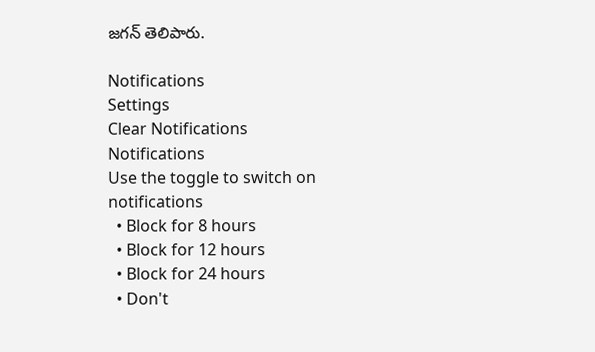జగన్ తెలిపారు.

Notifications
Settings
Clear Notifications
Notifications
Use the toggle to switch on notifications
  • Block for 8 hours
  • Block for 12 hours
  • Block for 24 hours
  • Don't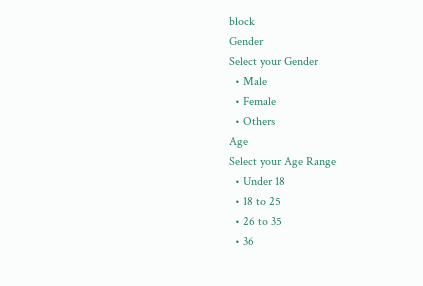block
Gender
Select your Gender
  • Male
  • Female
  • Others
Age
Select your Age Range
  • Under 18
  • 18 to 25
  • 26 to 35
  • 36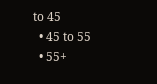to 45
  • 45 to 55
  • 55+